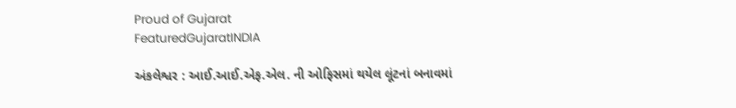Proud of Gujarat
FeaturedGujaratINDIA

અંકલેશ્વર : આઈ.આઈ.એફ.એલ. ની ઓફિસમાં થયેલ લૂંટનાં બનાવમાં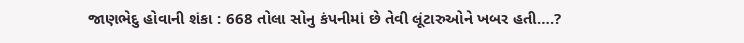જાણભેદુ હોવાની શંકા : 668 તોલા સોનુ કંપનીમાં છે તેવી લૂંટારુઓને ખબર હતી….?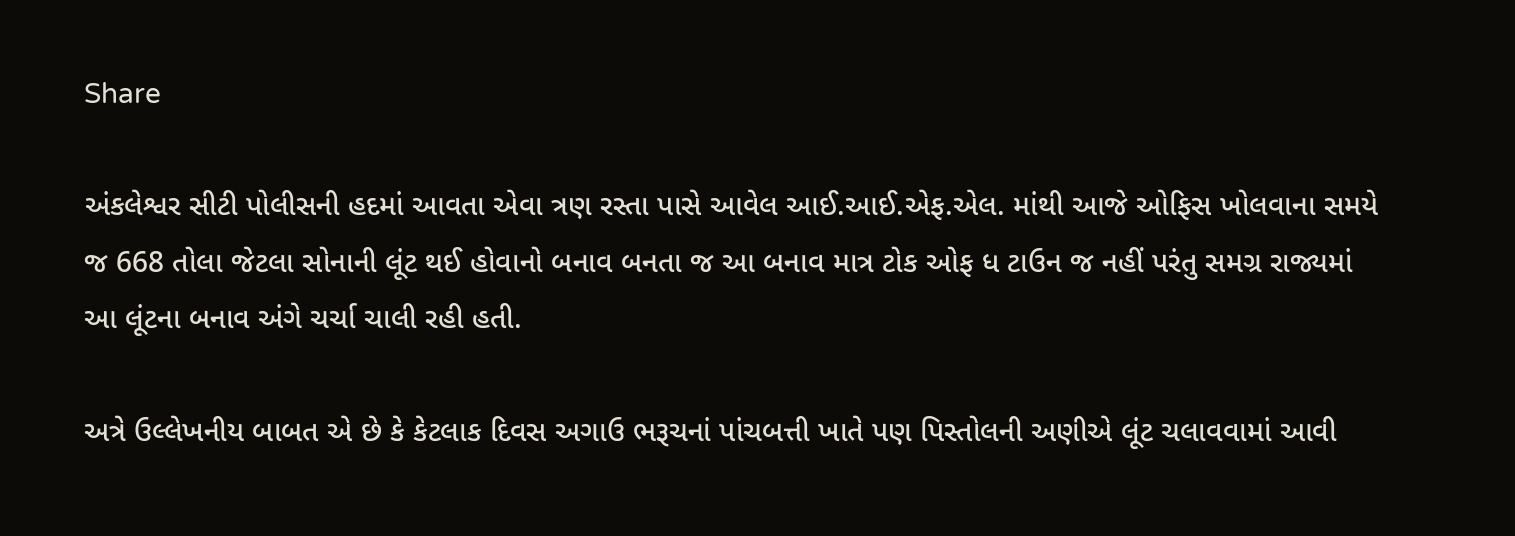Share

અંકલેશ્વર સીટી પોલીસની હદમાં આવતા એવા ત્રણ રસ્તા પાસે આવેલ આઈ.આઈ.એફ.એલ. માંથી આજે ઓફિસ ખોલવાના સમયે જ 668 તોલા જેટલા સોનાની લૂંટ થઈ હોવાનો બનાવ બનતા જ આ બનાવ માત્ર ટોક ઓફ ધ ટાઉન જ નહીં પરંતુ સમગ્ર રાજ્યમાં આ લૂંટના બનાવ અંગે ચર્ચા ચાલી રહી હતી.

અત્રે ઉલ્લેખનીય બાબત એ છે કે કેટલાક દિવસ અગાઉ ભરૂચનાં પાંચબત્તી ખાતે પણ પિસ્તોલની અણીએ લૂંટ ચલાવવામાં આવી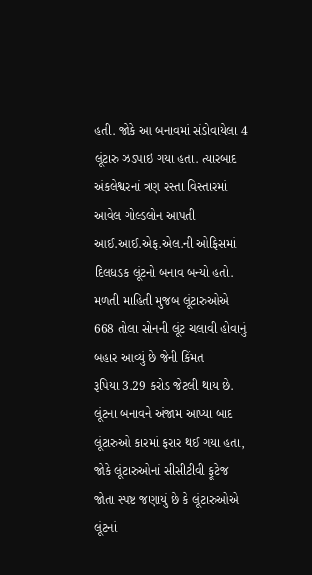હતી. જોકે આ બનાવમાં સંડોવાયેલા 4 લૂંટારુ ઝડપાઇ ગયા હતા. ત્યારબાદ અંકલેશ્વરનાં ત્રણ રસ્તા વિસ્તારમાં આવેલ ગોલ્ડલોન આપતી આઈ.આઈ.એફ.એલ.ની ઓફિસમાં દિલધડક લૂંટનો બનાવ બન્યો હતો. મળતી માહિતી મુજબ લૂંટારુઓએ 668 તોલા સોનની લૂંટ ચલાવી હોવાનું બહાર આવ્યું છે જેની કિંમત
રૂપિયા 3.29 કરોડ જેટલી થાય છે. લૂંટના બનાવને અંજામ આપ્યા બાદ લૂંટારુઓ કારમાં ફરાર થઈ ગયા હતા, જોકે લૂંટારુઓનાં સીસીટીવી ફૂટેજ જોતા સ્પષ્ટ જણાયું છે કે લૂંટારુઓએ લૂંટનાં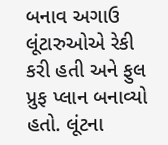બનાવ અગાઉ લૂંટારુઓએ રેકી કરી હતી અને ફુલ પ્રુફ પ્લાન બનાવ્યો હતો. લૂંટના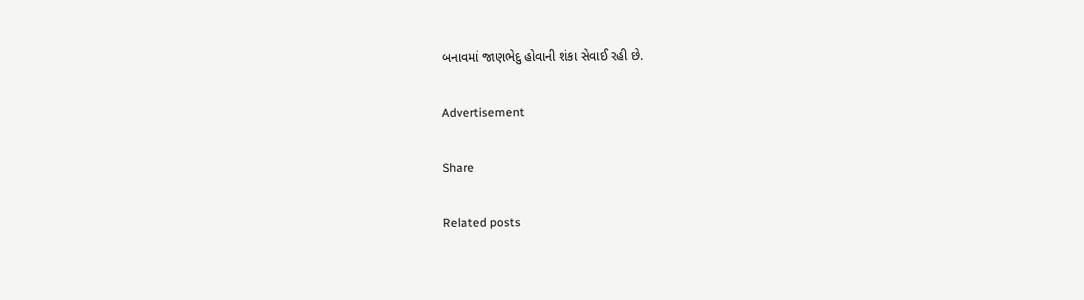બનાવમાં જાણભેદુ હોવાની શંકા સેવાઈ રહી છે.

Advertisement

Share

Related posts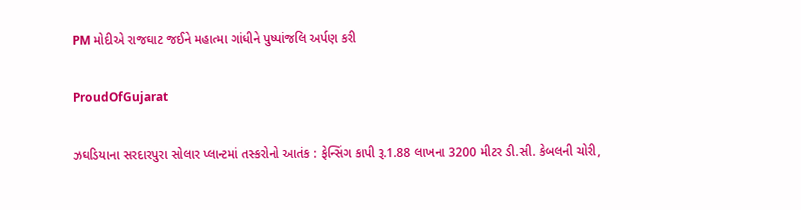PM મોદીએ રાજઘાટ જઈને મહાત્મા ગાંધીને પુષ્પાંજલિ અર્પણ કરી

ProudOfGujarat

ઝઘડિયાના સરદારપુરા સોલાર પ્લાન્ટમાં તસ્કરોનો આતંક : ફેન્સિંગ કાપી રૂ.1.88 લાખના 3200 મીટર ડી.સી. કેબલની ચોરી,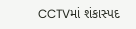CCTVમાં શંકાસ્પદ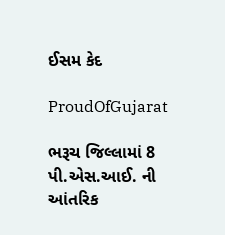ઈસમ કેદ

ProudOfGujarat

ભરૂચ જિલ્લામાં 8 પી.એસ.આઈ. ની આંતરિક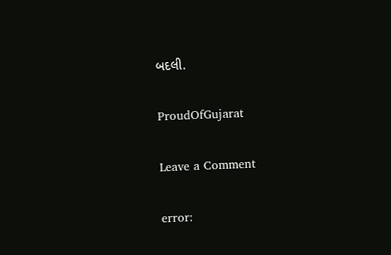બદલી.

ProudOfGujarat

Leave a Comment

error: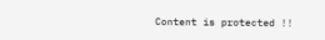Content is protected !!